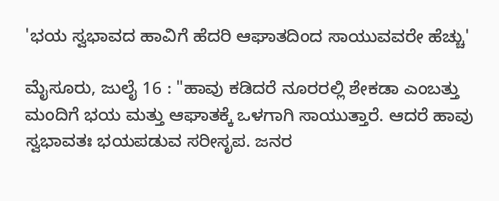'ಭಯ ಸ್ವಭಾವದ ಹಾವಿಗೆ ಹೆದರಿ ಆಘಾತದಿಂದ ಸಾಯುವವರೇ ಹೆಚ್ಚು'

ಮೈಸೂರು, ಜುಲೈ 16 : "ಹಾವು ಕಡಿದರೆ ನೂರರಲ್ಲಿ ಶೇಕಡಾ ಎಂಬತ್ತು ಮಂದಿಗೆ ಭಯ ಮತ್ತು ಆಘಾತಕ್ಕೆ ಒಳಗಾಗಿ ಸಾಯುತ್ತಾರೆ. ಆದರೆ ಹಾವು ಸ್ವಭಾವತಃ ಭಯಪಡುವ ಸರೀಸೃಪ. ಜನರ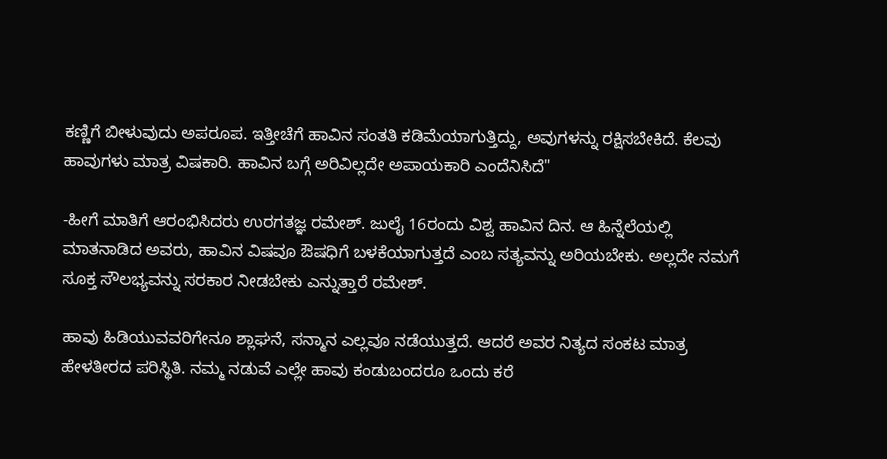ಕಣ್ಣಿಗೆ ಬೀಳುವುದು ಅಪರೂಪ. ಇತ್ತೀಚೆಗೆ ಹಾವಿನ ಸಂತತಿ ಕಡಿಮೆಯಾಗುತ್ತಿದ್ದು, ಅವುಗಳನ್ನು ರಕ್ಷಿಸಬೇಕಿದೆ. ಕೆಲವು ಹಾವುಗಳು ಮಾತ್ರ ವಿಷಕಾರಿ. ಹಾವಿನ ಬಗ್ಗೆ ಅರಿವಿಲ್ಲದೇ ಅಪಾಯಕಾರಿ ಎಂದೆನಿಸಿದೆ"

-ಹೀಗೆ ಮಾತಿಗೆ ಆರಂಭಿಸಿದರು ಉರಗತಜ್ಞ ರಮೇಶ್. ಜುಲೈ 16ರಂದು ವಿಶ್ವ ಹಾವಿನ ದಿನ. ಆ ಹಿನ್ನೆಲೆಯಲ್ಲಿ ಮಾತನಾಡಿದ ಅವರು, ಹಾವಿನ ವಿಷವೂ ಔಷಧಿಗೆ ಬಳಕೆಯಾಗುತ್ತದೆ ಎಂಬ ಸತ್ಯವನ್ನು ಅರಿಯಬೇಕು. ಅಲ್ಲದೇ ನಮಗೆ ಸೂಕ್ತ ಸೌಲಭ್ಯವನ್ನು ಸರಕಾರ ನೀಡಬೇಕು ಎನ್ನುತ್ತಾರೆ ರಮೇಶ್.

ಹಾವು ಹಿಡಿಯುವವರಿಗೇನೂ ಶ್ಲಾಘನೆ, ಸನ್ಮಾನ ಎಲ್ಲವೂ ನಡೆಯುತ್ತದೆ. ಆದರೆ ಅವರ ನಿತ್ಯದ ಸಂಕಟ ಮಾತ್ರ ಹೇಳತೀರದ ಪರಿಸ್ಥಿತಿ. ನಮ್ಮ ನಡುವೆ ಎಲ್ಲೇ ಹಾವು ಕಂಡುಬಂದರೂ ಒಂದು ಕರೆ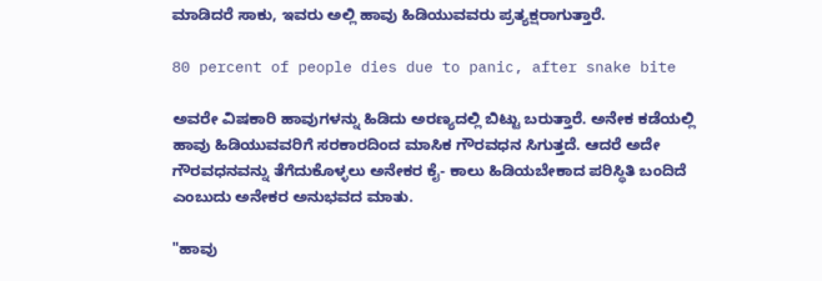ಮಾಡಿದರೆ ಸಾಕು, ಇವರು ಅಲ್ಲಿ ಹಾವು ಹಿಡಿಯುವವರು ಪ್ರತ್ಯಕ್ಷರಾಗುತ್ತಾರೆ.

80 percent of people dies due to panic, after snake bite

ಅವರೇ ವಿಷಕಾರಿ ಹಾವುಗಳನ್ನು ಹಿಡಿದು ಅರಣ್ಯದಲ್ಲಿ ಬಿಟ್ಟು ಬರುತ್ತಾರೆ. ಅನೇಕ ಕಡೆಯಲ್ಲಿ ಹಾವು ಹಿಡಿಯುವವರಿಗೆ ಸರಕಾರದಿಂದ ಮಾಸಿಕ ಗೌರವಧನ ಸಿಗುತ್ತದೆ. ಆದರೆ ಅದೇ ಗೌರವಧನವನ್ನು ತೆಗೆದುಕೊಳ್ಳಲು ಅನೇಕರ ಕೈ- ಕಾಲು ಹಿಡಿಯಬೇಕಾದ ಪರಿಸ್ಥಿತಿ ಬಂದಿದೆ ಎಂಬುದು ಅನೇಕರ ಅನುಭವದ ಮಾತು.

"ಹಾವು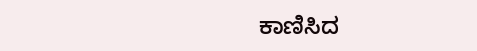ಕಾಣಿಸಿದ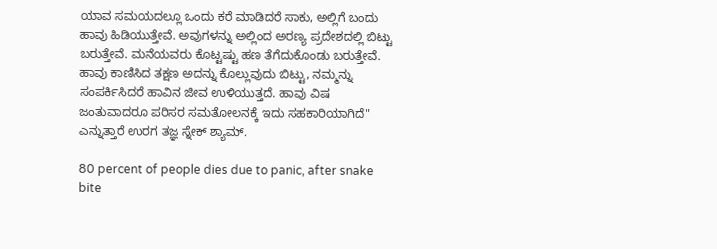ಯಾವ ಸಮಯದಲ್ಲೂ ಒಂದು ಕರೆ ಮಾಡಿದರೆ ಸಾಕು, ಅಲ್ಲಿಗೆ ಬಂದು ಹಾವು ಹಿಡಿಯುತ್ತೇವೆ. ಅವುಗಳನ್ನು ಅಲ್ಲಿಂದ ಅರಣ್ಯ ಪ್ರದೇಶದಲ್ಲಿ ಬಿಟ್ಟು ಬರುತ್ತೇವೆ. ಮನೆಯವರು ಕೊಟ್ಟಷ್ಟು ಹಣ ತೆಗೆದುಕೊಂಡು ಬರುತ್ತೇವೆ. ಹಾವು ಕಾಣಿಸಿದ ತಕ್ಷಣ ಅದನ್ನು ಕೊಲ್ಲುವುದು ಬಿಟ್ಟು, ನಮ್ಮನ್ನು ಸಂಪರ್ಕಿಸಿದರೆ ಹಾವಿನ ಜೀವ ಉಳಿಯುತ್ತದೆ. ಹಾವು ವಿಷ ಜಂತುವಾದರೂ ಪರಿಸರ ಸಮತೋಲನಕ್ಕೆ ಇದು ಸಹಕಾರಿಯಾಗಿದೆ" ಎನ್ನುತ್ತಾರೆ ಉರಗ ತಜ್ಞ ಸ್ನೇಕ್ ಶ್ಯಾಮ್.

80 percent of people dies due to panic, after snake bite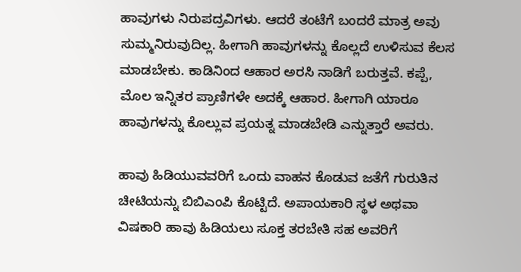ಹಾವುಗಳು ನಿರುಪದ್ರವಿಗಳು. ಆದರೆ ತಂಟೆಗೆ ಬಂದರೆ ಮಾತ್ರ ಅವು ಸುಮ್ಮನಿರುವುದಿಲ್ಲ. ಹೀಗಾಗಿ ಹಾವುಗಳನ್ನು ಕೊಲ್ಲದೆ ಉಳಿಸುವ ಕೆಲಸ ಮಾಡಬೇಕು. ಕಾಡಿನಿಂದ ಆಹಾರ ಅರಸಿ ನಾಡಿಗೆ ಬರುತ್ತವೆ. ಕಪ್ಪೆ, ಮೊಲ ಇನ್ನಿತರ ಪ್ರಾಣಿಗಳೇ ಅದಕ್ಕೆ ಆಹಾರ. ಹೀಗಾಗಿ ಯಾರೂ ಹಾವುಗಳನ್ನು ಕೊಲ್ಲುವ ಪ್ರಯತ್ನ ಮಾಡಬೇಡಿ ಎನ್ನುತ್ತಾರೆ ಅವರು.

ಹಾವು ಹಿಡಿಯುವವರಿಗೆ ಒಂದು ವಾಹನ ಕೊಡುವ ಜತೆಗೆ ಗುರುತಿನ ಚೀಟಿಯನ್ನು ಬಿಬಿಎಂಪಿ ಕೊಟ್ಟಿದೆ. ಅಪಾಯಕಾರಿ ಸ್ಥಳ ಅಥವಾ ವಿಷಕಾರಿ ಹಾವು ಹಿಡಿಯಲು ಸೂಕ್ತ ತರಬೇತಿ ಸಹ ಅವರಿಗೆ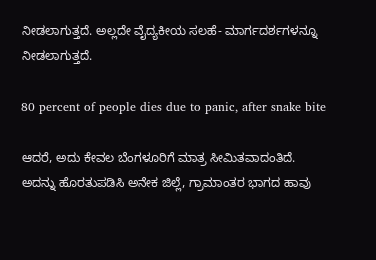ನೀಡಲಾಗುತ್ತದೆ. ಅಲ್ಲದೇ ವೈದ್ಯಕೀಯ ಸಲಹೆ- ಮಾರ್ಗದರ್ಶಗಳನ್ನೂ ನೀಡಲಾಗುತ್ತದೆ.

80 percent of people dies due to panic, after snake bite

ಆದರೆ, ಅದು ಕೇವಲ ಬೆಂಗಳೂರಿಗೆ ಮಾತ್ರ ಸೀಮಿತವಾದಂತಿದೆ. ಅದನ್ನು ಹೊರತುಪಡಿಸಿ ಅನೇಕ ಜಿಲ್ಲೆ, ಗ್ರಾಮಾಂತರ ಭಾಗದ ಹಾವು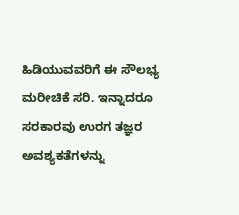ಹಿಡಿಯುವವರಿಗೆ ಈ ಸೌಲಭ್ಯ ಮರೀಚಿಕೆ ಸರಿ. ಇನ್ನಾದರೂ ಸರಕಾರವು ಉರಗ ತಜ್ಞರ ಅವಶ್ಯಕತೆಗಳನ್ನು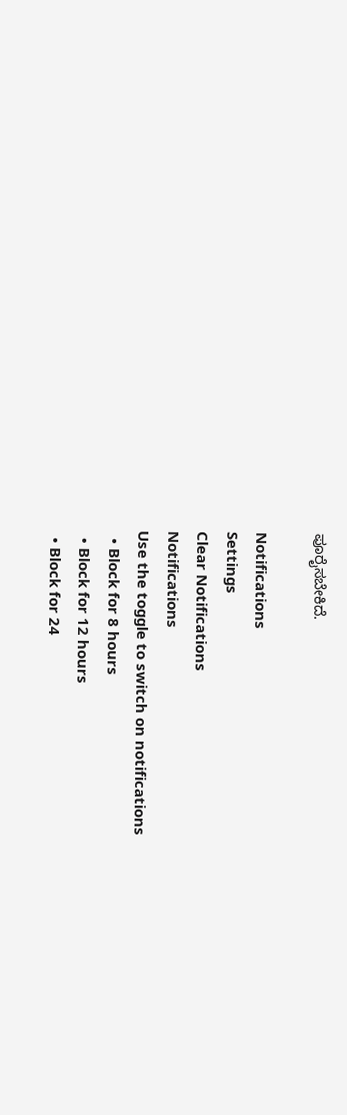ಪೂರೈಸಬೇಕಿದೆ.

Notifications
Settings
Clear Notifications
Notifications
Use the toggle to switch on notifications
  • Block for 8 hours
  • Block for 12 hours
  • Block for 24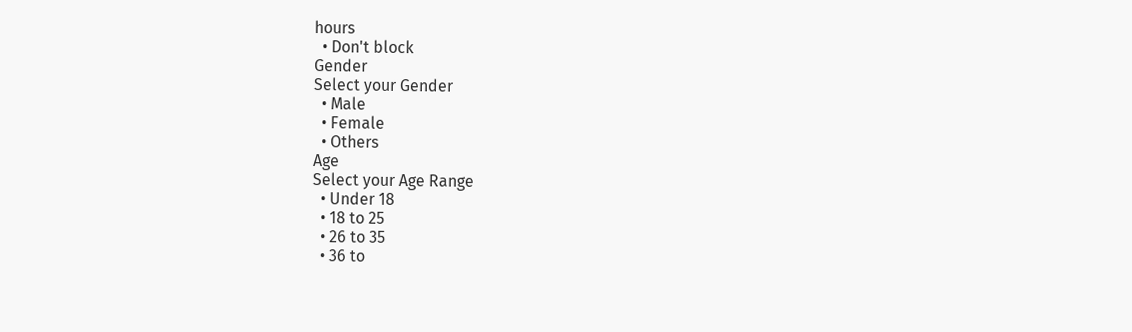hours
  • Don't block
Gender
Select your Gender
  • Male
  • Female
  • Others
Age
Select your Age Range
  • Under 18
  • 18 to 25
  • 26 to 35
  • 36 to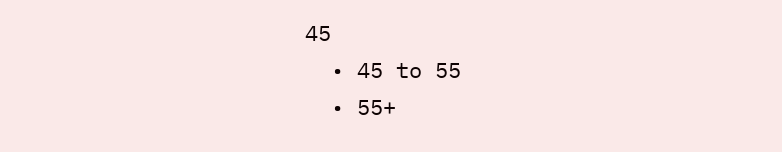45
  • 45 to 55
  • 55+